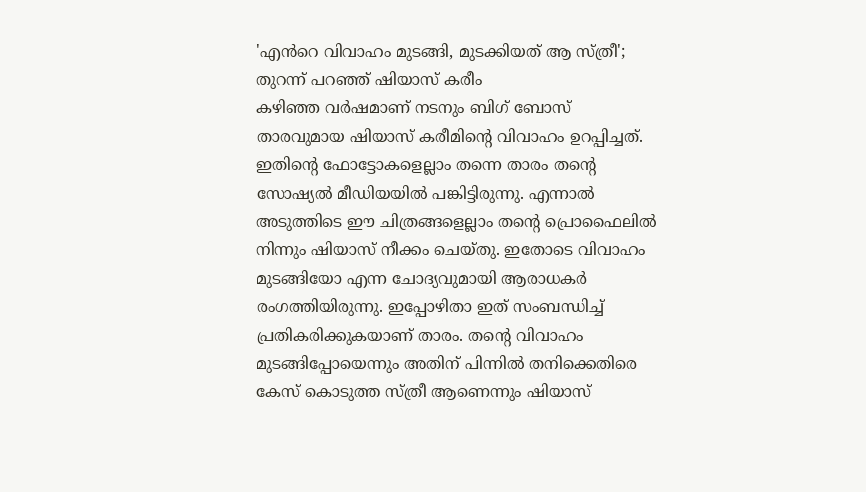'എൻറെ വിവാഹം മുടങ്ങി, മുടക്കിയത് ആ സ്ത്രീ'; തുറന്ന് പറഞ്ഞ് ഷിയാസ് കരീം
കഴിഞ്ഞ വർഷമാണ് നടനും ബിഗ് ബോസ് താരവുമായ ഷിയാസ് കരീമിന്റെ വിവാഹം ഉറപ്പിച്ചത്. ഇതിന്റെ ഫോട്ടോകളെല്ലാം തന്നെ താരം തന്റെ സോഷ്യൽ മീഡിയയിൽ പങ്കിട്ടിരുന്നു. എന്നാൽ അടുത്തിടെ ഈ ചിത്രങ്ങളെല്ലാം തന്റെ പ്രൊഫൈലിൽ നിന്നും ഷിയാസ് നീക്കം ചെയ്തു. ഇതോടെ വിവാഹം മുടങ്ങിയോ എന്ന ചോദ്യവുമായി ആരാധകർ രംഗത്തിയിരുന്നു. ഇപ്പോഴിതാ ഇത് സംബന്ധിച്ച് പ്രതികരിക്കുകയാണ് താരം. തന്റെ വിവാഹം മുടങ്ങിപ്പോയെന്നും അതിന് പിന്നിൽ തനിക്കെതിരെ കേസ് കൊടുത്ത സ്ത്രീ ആണെന്നും ഷിയാസ്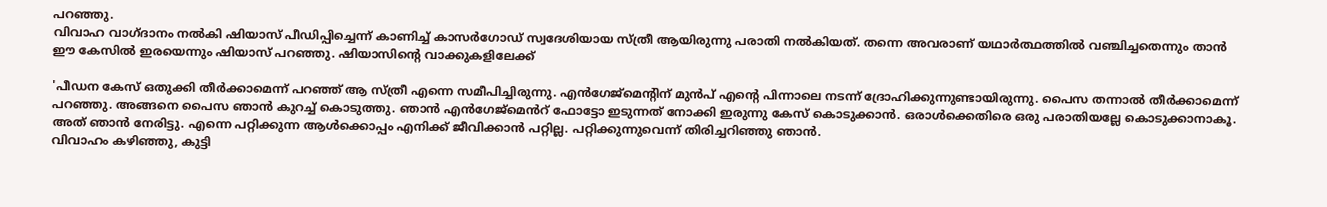പറഞ്ഞു.
വിവാഹ വാഗ്ദാനം നൽകി ഷിയാസ് പീഡിപ്പിച്ചെന്ന് കാണിച്ച് കാസർഗോഡ് സ്വദേശിയായ സ്ത്രീ ആയിരുന്നു പരാതി നൽകിയത്. തന്നെ അവരാണ് യഥാർത്ഥത്തിൽ വഞ്ചിച്ചതെന്നും താൻ ഈ കേസിൽ ഇരയെന്നും ഷിയാസ് പറഞ്ഞു. ഷിയാസിന്റെ വാക്കുകളിലേക്ക്

'പീഡന കേസ് ഒതുക്കി തീർക്കാമെന്ന് പറഞ്ഞ് ആ സ്ത്രീ എന്നെ സമീപിച്ചിരുന്നു. എൻഗേജ്മെന്റിന് മുൻപ് എന്റെ പിന്നാലെ നടന്ന് ദ്രോഹിക്കുന്നുണ്ടായിരുന്നു. പൈസ തന്നാൽ തീർക്കാമെന്ന് പറഞ്ഞു. അങ്ങനെ പൈസ ഞാൻ കുറച്ച് കൊടുത്തു. ഞാൻ എൻഗേജ്മെൻറ് ഫോട്ടോ ഇടുന്നത് നോക്കി ഇരുന്നു കേസ് കൊടുക്കാൻ. ഒരാൾക്കെതിരെ ഒരു പരാതിയല്ലേ കൊടുക്കാനാകൂ. അത് ഞാൻ നേരിട്ടു. എന്നെ പറ്റിക്കുന്ന ആൾക്കൊപ്പം എനിക്ക് ജീവിക്കാൻ പറ്റില്ല. പറ്റിക്കുന്നുവെന്ന് തിരിച്ചറിഞ്ഞു ഞാൻ.
വിവാഹം കഴിഞ്ഞു, കുട്ടി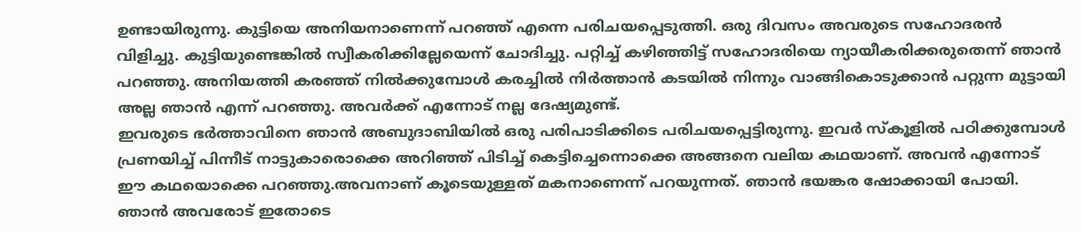ഉണ്ടായിരുന്നു. കുട്ടിയെ അനിയനാണെന്ന് പറഞ്ഞ് എന്നെ പരിചയപ്പെടുത്തി. ഒരു ദിവസം അവരുടെ സഹോദരൻ വിളിച്ചു. കുട്ടിയുണ്ടെങ്കിൽ സ്വീകരിക്കില്ലേയെന്ന് ചോദിച്ചു. പറ്റിച്ച് കഴിഞ്ഞിട്ട് സഹോദരിയെ ന്യായീകരിക്കരുതെന്ന് ഞാൻ പറഞ്ഞു. അനിയത്തി കരഞ്ഞ് നിൽക്കുമ്പോൾ കരച്ചിൽ നിർത്താൻ കടയിൽ നിന്നും വാങ്ങികൊടുക്കാൻ പറ്റുന്ന മുട്ടായി അല്ല ഞാൻ എന്ന് പറഞ്ഞു. അവർക്ക് എന്നോട് നല്ല ദേഷ്യമുണ്ട്.
ഇവരുടെ ഭർത്താവിനെ ഞാൻ അബുദാബിയിൽ ഒരു പരിപാടിക്കിടെ പരിചയപ്പെട്ടിരുന്നു. ഇവർ സ്കൂളിൽ പഠിക്കുമ്പോൾ പ്രണയിച്ച് പിന്നീട് നാട്ടുകാരൊക്കെ അറിഞ്ഞ് പിടിച്ച് കെട്ടിച്ചെന്നൊക്കെ അങ്ങനെ വലിയ കഥയാണ്. അവൻ എന്നോട് ഈ കഥയൊക്കെ പറഞ്ഞു.അവനാണ് കൂടെയുള്ളത് മകനാണെന്ന് പറയുന്നത്. ഞാൻ ഭയങ്കര ഷോക്കായി പോയി. ഞാൻ അവരോട് ഇതോടെ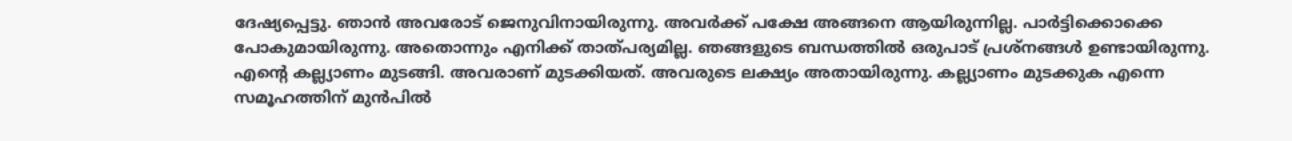ദേഷ്യപ്പെട്ടു. ഞാൻ അവരോട് ജെനുവിനായിരുന്നു. അവർക്ക് പക്ഷേ അങ്ങനെ ആയിരുന്നില്ല. പാർട്ടിക്കൊക്കെ പോകുമായിരുന്നു. അതൊന്നും എനിക്ക് താത്പര്യമില്ല. ഞങ്ങളുടെ ബന്ധത്തിൽ ഒരുപാട് പ്രശ്നങ്ങൾ ഉണ്ടായിരുന്നു.
എന്റെ കല്ല്യാണം മുടങ്ങി. അവരാണ് മുടക്കിയത്. അവരുടെ ലക്ഷ്യം അതായിരുന്നു. കല്ല്യാണം മുടക്കുക എന്നെ സമൂഹത്തിന് മുൻപിൽ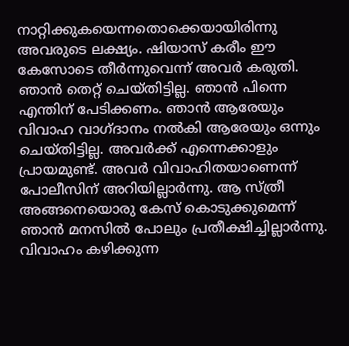നാറ്റിക്കുകയെന്നതൊക്കെയായിരിന്നു അവരുടെ ലക്ഷ്യം. ഷിയാസ് കരീം ഈ കേസോടെ തീർന്നുവെന്ന് അവർ കരുതി.
ഞാൻ തെറ്റ് ചെയ്തിട്ടില്ല. ഞാൻ പിന്നെ എന്തിന് പേടിക്കണം. ഞാൻ ആരേയും വിവാഹ വാഗ്ദാനം നൽകി ആരേയും ഒന്നും ചെയ്തിട്ടില്ല. അവർക്ക് എന്നെക്കാളും പ്രായമുണ്ട്. അവർ വിവാഹിതയാണെന്ന് പോലീസിന് അറിയില്ലാർന്നു. ആ സ്ത്രീ അങ്ങനെയൊരു കേസ് കൊടുക്കുമെന്ന് ഞാൻ മനസിൽ പോലും പ്രതീക്ഷിച്ചില്ലാർന്നു. വിവാഹം കഴിക്കുന്ന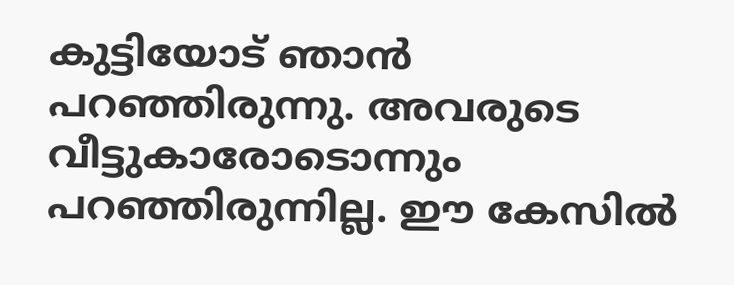കുട്ടിയോട് ഞാൻ പറഞ്ഞിരുന്നു. അവരുടെ വീട്ടുകാരോടൊന്നും പറഞ്ഞിരുന്നില്ല. ഈ കേസിൽ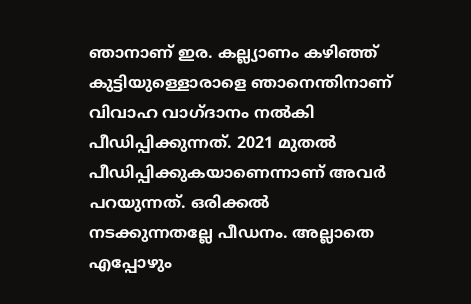ഞാനാണ് ഇര. കല്ല്യാണം കഴിഞ്ഞ് കുട്ടിയുള്ളൊരാളെ ഞാനെന്തിനാണ് വിവാഹ വാഗ്ദാനം നൽകി പീഡിപ്പിക്കുന്നത്. 2021 മുതൽ പീഡിപ്പിക്കുകയാണെന്നാണ് അവർ പറയുന്നത്. ഒരിക്കൽ നടക്കുന്നതല്ലേ പീഡനം. അല്ലാതെ എപ്പോഴും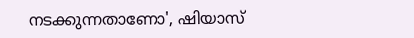നടക്കുന്നതാണോ', ഷിയാസ്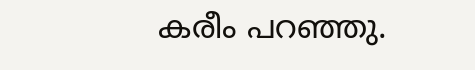കരീം പറഞ്ഞു.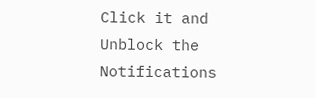Click it and Unblock the Notifications